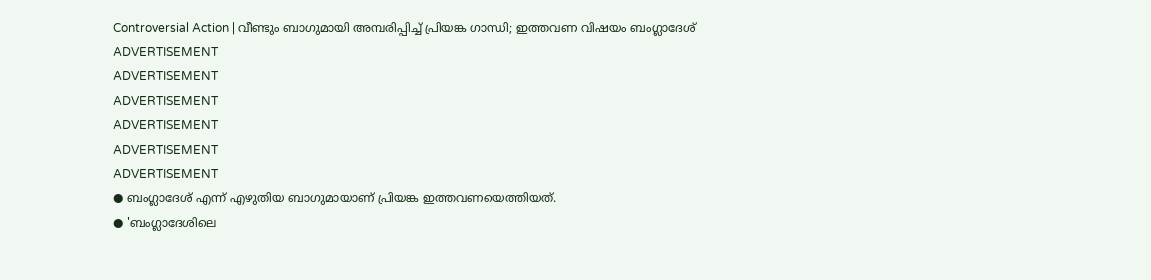Controversial Action | വീണ്ടും ബാഗുമായി അമ്പരിപ്പിച്ച് പ്രിയങ്ക ഗാന്ധി; ഇത്തവണ വിഷയം ബംഗ്ലാദേശ്
ADVERTISEMENT
ADVERTISEMENT
ADVERTISEMENT
ADVERTISEMENT
ADVERTISEMENT
ADVERTISEMENT
● ബംഗ്ലാദേശ് എന്ന് എഴുതിയ ബാഗുമായാണ് പ്രിയങ്ക ഇത്തവണയെത്തിയത്.
● 'ബംഗ്ലാദേശിലെ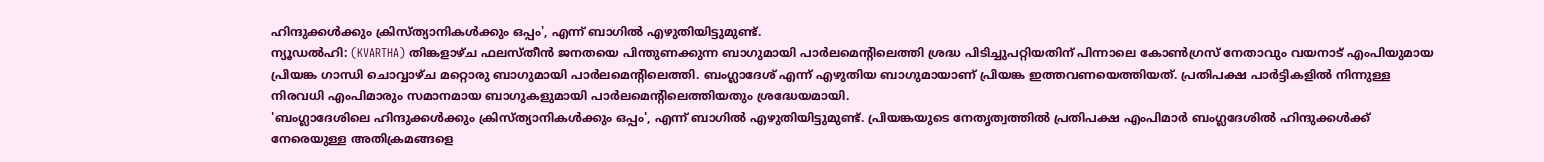ഹിന്ദുക്കൾക്കും ക്രിസ്ത്യാനികൾക്കും ഒപ്പം', എന്ന് ബാഗിൽ എഴുതിയിട്ടുമുണ്ട്.
ന്യൂഡൽഹി: (KVARTHA) തിങ്കളാഴ്ച ഫലസ്തീൻ ജനതയെ പിന്തുണക്കുന്ന ബാഗുമായി പാർലമെൻ്റിലെത്തി ശ്രദ്ധ പിടിച്ചുപറ്റിയതിന് പിന്നാലെ കോൺഗ്രസ് നേതാവും വയനാട് എംപിയുമായ പ്രിയങ്ക ഗാന്ധി ചൊവ്വാഴ്ച മറ്റൊരു ബാഗുമായി പാർലമെൻ്റിലെത്തി. ബംഗ്ലാദേശ് എന്ന് എഴുതിയ ബാഗുമായാണ് പ്രിയങ്ക ഇത്തവണയെത്തിയത്. പ്രതിപക്ഷ പാർട്ടികളിൽ നിന്നുള്ള നിരവധി എംപിമാരും സമാനമായ ബാഗുകളുമായി പാർലമെൻ്റിലെത്തിയതും ശ്രദ്ധേയമായി.
'ബംഗ്ലാദേശിലെ ഹിന്ദുക്കൾക്കും ക്രിസ്ത്യാനികൾക്കും ഒപ്പം', എന്ന് ബാഗിൽ എഴുതിയിട്ടുമുണ്ട്. പ്രിയങ്കയുടെ നേതൃത്വത്തിൽ പ്രതിപക്ഷ എംപിമാർ ബംഗ്ലദേശിൽ ഹിന്ദുക്കൾക്ക് നേരെയുള്ള അതിക്രമങ്ങളെ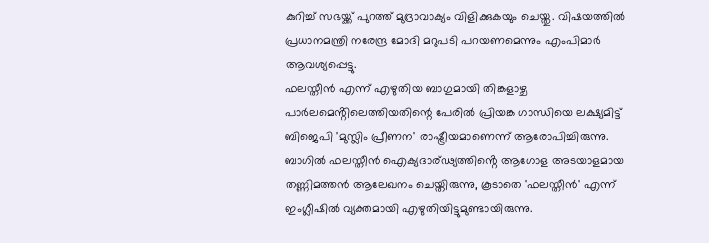കുറിച്ച് സഭയ്ക്ക് പുറത്ത് മുദ്രാവാക്യം വിളിക്കുകയും ചെയ്തു. വിഷയത്തിൽ പ്രധാനമന്ത്രി നരേന്ദ്ര മോദി മറുപടി പറയണമെന്നും എംപിമാർ ആവശ്യപ്പെട്ടു.
ഫലസ്തീൻ എന്ന് എഴുതിയ ബാഗുമായി തിങ്കളാഴ്ച പാർലമെൻ്റിലെത്തിയതിന്റെ പേരിൽ പ്രിയങ്ക ഗാന്ധിയെ ലക്ഷ്യമിട്ട് ബിജെപി 'മുസ്ലിം പ്രീണന' രാഷ്ട്രീയമാണെന്ന് ആരോപിച്ചിരുന്നു. ബാഗിൽ ഫലസ്തീൻ ഐക്യദാര്ഢ്യത്തിൻ്റെ ആഗോള അടയാളമായ തണ്ണിമത്തൻ ആലേഖനം ചെയ്തിരുന്നു, കൂടാതെ 'ഫലസ്തീൻ' എന്ന് ഇംഗ്ലീഷിൽ വ്യക്തമായി എഴുതിയിട്ടുമുണ്ടായിരുന്നു.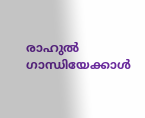രാഹുൽ ഗാന്ധിയേക്കാൾ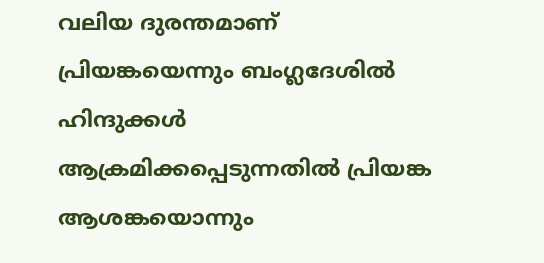വലിയ ദുരന്തമാണ് പ്രിയങ്കയെന്നും ബംഗ്ലദേശിൽ ഹിന്ദുക്കൾ ആക്രമിക്കപ്പെടുന്നതിൽ പ്രിയങ്ക ആശങ്കയൊന്നും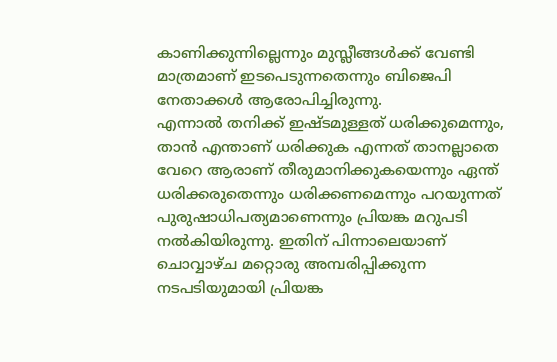കാണിക്കുന്നില്ലെന്നും മുസ്ലീങ്ങൾക്ക് വേണ്ടി മാത്രമാണ് ഇടപെടുന്നതെന്നും ബിജെപി നേതാക്കൾ ആരോപിച്ചിരുന്നു.
എന്നാൽ തനിക്ക് ഇഷ്ടമുള്ളത് ധരിക്കുമെന്നും, താൻ എന്താണ് ധരിക്കുക എന്നത് താനല്ലാതെ വേറെ ആരാണ് തീരുമാനിക്കുകയെന്നും ഏന്ത് ധരിക്കരുതെന്നും ധരിക്കണമെന്നും പറയുന്നത് പുരുഷാധിപത്യമാണെന്നും പ്രിയങ്ക മറുപടി നൽകിയിരുന്നു. ഇതിന് പിന്നാലെയാണ് ചൊവ്വാഴ്ച മറ്റൊരു അമ്പരിപ്പിക്കുന്ന നടപടിയുമായി പ്രിയങ്ക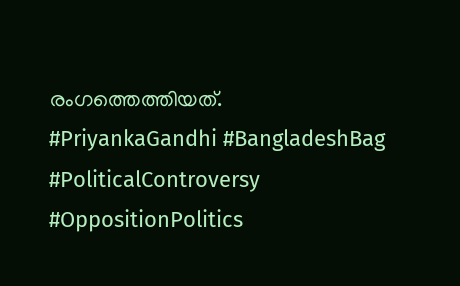രംഗത്തെത്തിയത്.
#PriyankaGandhi #BangladeshBag #PoliticalControversy #OppositionPolitics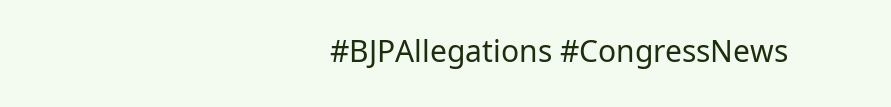#BJPAllegations #CongressNews